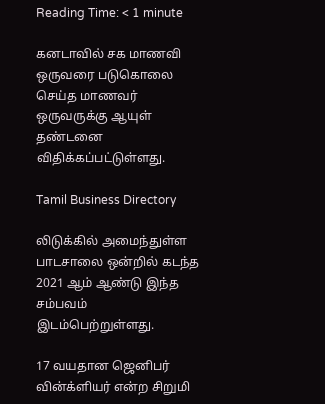Reading Time: < 1 minute

கனடாவில் சக மாணவி ஒருவரை படுகொலை செய்த மாணவர் ஒருவருக்கு ஆயுள் தண்டனை விதிக்கப்பட்டுள்ளது.

Tamil Business Directory

லிடுக்கில் அமைந்துள்ள பாடசாலை ஒன்றில் கடந்த 2021 ஆம் ஆண்டு இந்த சம்பவம் இடம்பெற்றுள்ளது.

17 வயதான ஜெனிபர் வின்க்ளியர் என்ற சிறுமி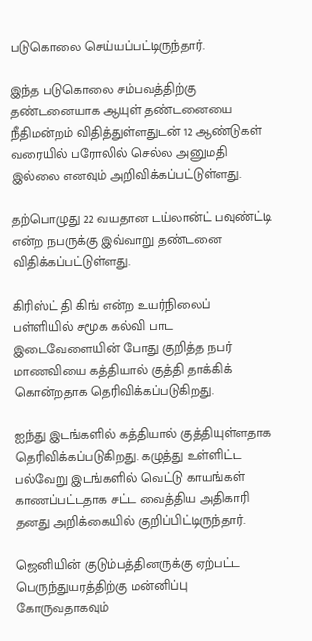படுகொலை செய்யப்பட்டிருந்தார்.

இந்த படுகொலை சம்பவத்திற்கு தண்டனையாக ஆயுள் தண்டனையை நீதிமன்றம் விதித்துள்ளதுடன் 12 ஆண்டுகள் வரையில் பரோலில் செல்ல அனுமதி இல்லை எனவும் அறிவிக்கப்பட்டுள்ளது.

தற்பொழுது 22 வயதான டய்லான்ட் பவுண்ட்டி என்ற நபருக்கு இவ்வாறு தண்டனை விதிக்கப்பட்டுள்ளது.

கிரிஸ்ட் தி கிங் என்ற உயர்நிலைப் பள்ளியில் சமூக கல்வி பாட இடைவேளையின் போது குறித்த நபர் மாணவியை கத்தியால் குத்தி தாக்கிக் கொன்றதாக தெரிவிக்கப்படுகிறது.

ஐந்து இடங்களில் கத்தியால் குத்தியுள்ளதாக தெரிவிக்கப்படுகிறது. கழுத்து உள்ளிட்ட பல்வேறு இடங்களில் வெட்டு காயங்கள் காணப்பட்டதாக சட்ட வைத்திய அதிகாரி தனது அறிக்கையில் குறிப்பிட்டிருந்தார்.

ஜெனியின் குடும்பத்தினருக்கு ஏற்பட்ட பெருந்துயரத்திற்கு மன்னிப்பு கோருவதாகவும்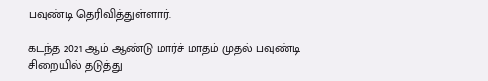பவுண்டி தெரிவித்துள்ளார்.

கடந்த 2021 ஆம் ஆண்டு மார்ச் மாதம் முதல் பவுண்டி சிறையில் தடுத்து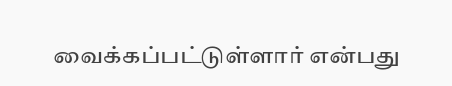வைக்கப்பட்டுள்ளார் என்பது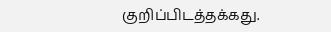குறிப்பிடத்தக்கது.